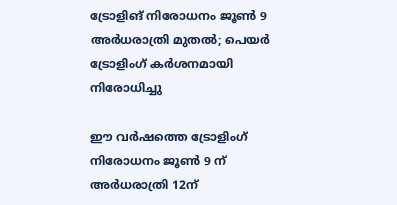ട്രോളിങ് നിരോധനം ജൂണ്‍ 9 അര്‍ധരാത്രി മുതല്‍; പെയര്‍ ട്രോളിംഗ് കര്‍ശനമായി നിരോധിച്ചു

ഈ വര്‍ഷത്തെ ട്രോളിംഗ് നിരോധനം ജൂണ്‍ 9 ന് അര്‍ധരാത്രി 12ന്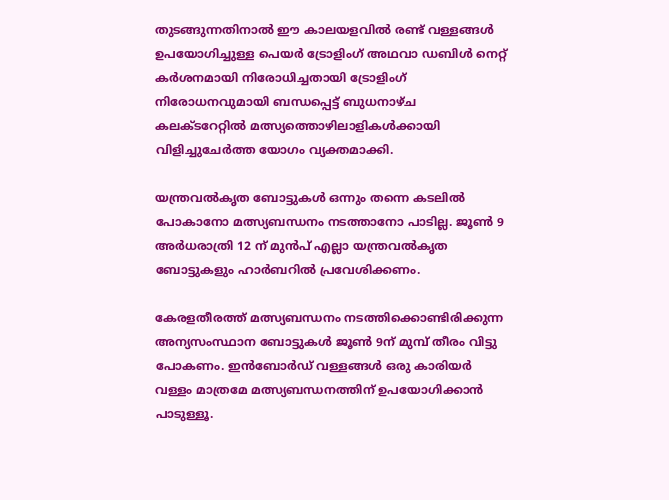തുടങ്ങുന്നതിനാല്‍ ഈ കാലയളവില്‍ രണ്ട് വള്ളങ്ങള്‍ ഉപയോഗിച്ചുള്ള പെയര്‍ ട്രോളിംഗ് അഥവാ ഡബിള്‍ നെറ്റ് കര്‍ശനമായി നിരോധിച്ചതായി ട്രോളിംഗ് നിരോധനവുമായി ബന്ധപ്പെട്ട് ബുധനാഴ്ച കലക്ടറേറ്റില്‍ മത്സ്യത്തൊഴിലാളികള്‍ക്കായി വിളിച്ചുചേര്‍ത്ത യോഗം വ്യക്തമാക്കി.

യന്ത്രവല്‍കൃത ബോട്ടുകള്‍ ഒന്നും തന്നെ കടലില്‍ പോകാനോ മത്സ്യബന്ധനം നടത്താനോ പാടില്ല. ജൂണ്‍ 9 അര്‍ധരാത്രി 12 ന് മുന്‍പ് എല്ലാ യന്ത്രവല്‍കൃത ബോട്ടുകളും ഹാര്‍ബറില്‍ പ്രവേശിക്കണം.

കേരളതീരത്ത് മത്സ്യബന്ധനം നടത്തിക്കൊണ്ടിരിക്കുന്ന അന്യസംസ്ഥാന ബോട്ടുകള്‍ ജൂണ്‍ 9ന് മുമ്പ് തീരം വിട്ടു പോകണം. ഇന്‍ബോര്‍ഡ് വള്ളങ്ങള്‍ ഒരു കാരിയര്‍ വള്ളം മാത്രമേ മത്സ്യബന്ധനത്തിന് ഉപയോഗിക്കാന്‍ പാടുള്ളൂ.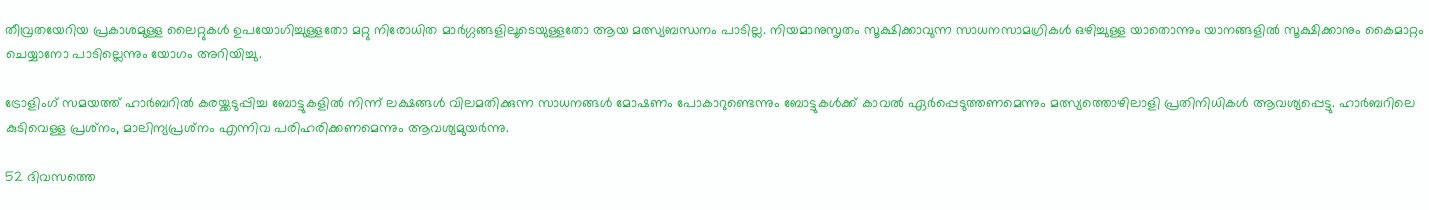തീവ്രതയേറിയ പ്രകാശമുള്ള ലൈറ്റുകള്‍ ഉപയോഗിച്ചുള്ളതോ മറ്റു നിരോധിത മാര്‍ഗ്ഗങ്ങളിലൂടെയുള്ളതോ ആയ മത്സ്യബന്ധനം പാടില്ല. നിയമാനുസൃതം സൂക്ഷിക്കാവുന്ന സാധനസാമഗ്രികള്‍ ഒഴിച്ചുള്ള യാതൊന്നും യാനങ്ങളില്‍ സൂക്ഷിക്കാനും കൈമാറ്റം ചെയ്യാനോ പാടില്ലെന്നും യോഗം അറിയിച്ചു.

ട്രോളിംഗ് സമയത്ത് ഹാര്‍ബറില്‍ കരയ്ക്കടുപ്പിച്ച ബോട്ടുകളില്‍ നിന്ന് ലക്ഷങ്ങള്‍ വിലമതിക്കുന്ന സാധനങ്ങള്‍ മോഷണം പോകാറുണ്ടെന്നും ബോട്ടുകള്‍ക്ക് കാവല്‍ ഏര്‍പ്പെടുത്തണമെന്നും മത്സ്യത്തൊഴിലാളി പ്രതിനിധികള്‍ ആവശ്യപ്പെട്ടു. ഹാര്‍ബറിലെ കുടിവെള്ള പ്രശ്‌നം, മാലിന്യപ്രശ്‌നം എന്നിവ പരിഹരിക്കണമെന്നും ആവശ്യമുയര്‍ന്നു.

52 ദിവസത്തെ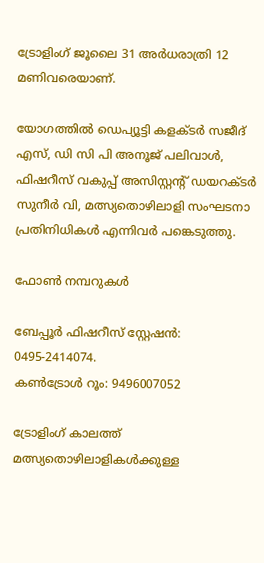ട്രോളിംഗ് ജൂലൈ 31 അര്‍ധരാത്രി 12 മണിവരെയാണ്.

യോഗത്തില്‍ ഡെപ്യൂട്ടി കളക്ടര്‍ സജീദ് എസ്, ഡി സി പി അനൂജ് പലിവാള്‍, ഫിഷറീസ് വകുപ്പ് അസിസ്റ്റന്റ് ഡയറക്ടര്‍ സുനീര്‍ വി, മത്സ്യതൊഴിലാളി സംഘടനാ പ്രതിനിധികള്‍ എന്നിവര്‍ പങ്കെടുത്തു.

ഫോണ്‍ നമ്പറുകള്‍

ബേപ്പൂര്‍ ഫിഷറീസ് സ്റ്റേഷന്‍: 0495-2414074.
കണ്‍ട്രോള്‍ റൂം: 9496007052

ട്രോളിംഗ് കാലത്ത് മത്സ്യതൊഴിലാളികള്‍ക്കുള്ള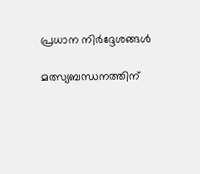പ്രധാന നിര്‍ദ്ദേശങ്ങള്‍

മത്സ്യബന്ധനത്തിന്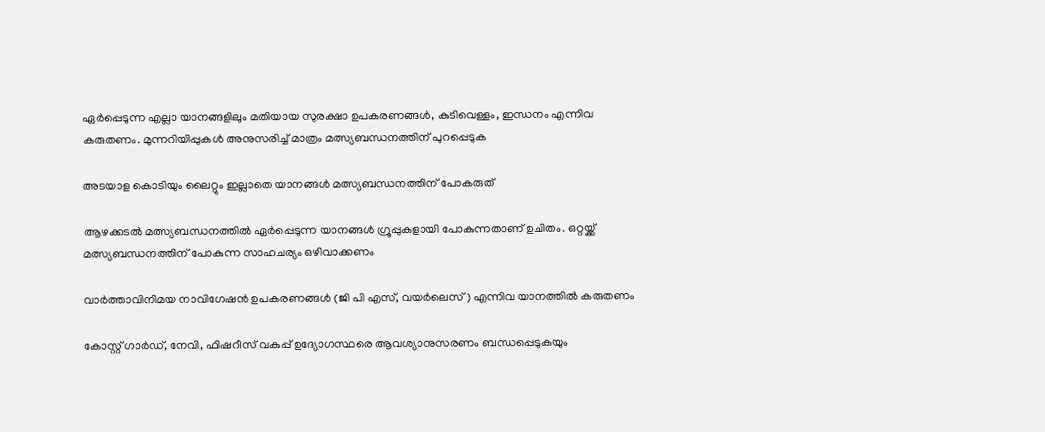ഏര്‍പ്പെടുന്ന എല്ലാ യാനങ്ങളിലും മതിയായ സുരക്ഷാ ഉപകരണങ്ങള്‍, കുടിവെള്ളം, ഇന്ധനം എന്നിവ കരുതണം. മുന്നറിയിപ്പുകള്‍ അനുസരിച്ച് മാത്രം മത്സ്യബന്ധനത്തിന് പുറപ്പെടുക

അടയാള കൊടിയും ലൈറ്റും ഇല്ലാതെ യാനങ്ങള്‍ മത്സ്യബന്ധനത്തിന് പോകരുത്

ആഴക്കടല്‍ മത്സ്യബന്ധനത്തില്‍ ഏര്‍പ്പെടുന്ന യാനങ്ങള്‍ ഗ്രൂപ്പുകളായി പോകുന്നതാണ് ഉചിതം. ഒറ്റയ്ക്ക് മത്സ്യബന്ധനത്തിന് പോകുന്ന സാഹചര്യം ഒഴിവാക്കണം

വാര്‍ത്താവിനിമയ നാവിഗേഷന്‍ ഉപകരണങ്ങള്‍ (ജി പി എസ്, വയര്‍ലെസ്) എന്നിവ യാനത്തില്‍ കരുതണം

കോസ്റ്റ് ഗാര്‍ഡ്, നേവി, ഫിഷറീസ് വകുപ്പ് ഉദ്യോഗസ്ഥരെ ആവശ്യാനുസരണം ബന്ധപ്പെടുകയും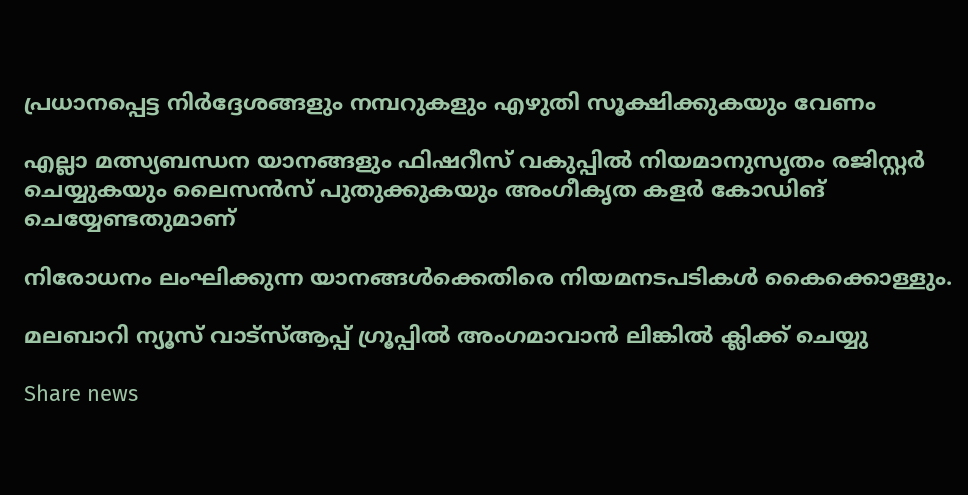പ്രധാനപ്പെട്ട നിര്‍ദ്ദേശങ്ങളും നമ്പറുകളും എഴുതി സൂക്ഷിക്കുകയും വേണം

എല്ലാ മത്സ്യബന്ധന യാനങ്ങളും ഫിഷറീസ് വകുപ്പില്‍ നിയമാനുസൃതം രജിസ്റ്റര്‍ ചെയ്യുകയും ലൈസന്‍സ് പുതുക്കുകയും അംഗീകൃത കളര്‍ കോഡിങ് ചെയ്യേണ്ടതുമാണ്

നിരോധനം ലംഘിക്കുന്ന യാനങ്ങള്‍ക്കെതിരെ നിയമനടപടികള്‍ കൈക്കൊള്ളും.

മലബാറി ന്യൂസ് വാട്‌സ്ആപ്പ് ഗ്രൂപ്പില്‍ അംഗമാവാന്‍ ലിങ്കില്‍ ക്ലിക്ക് ചെയ്യു

Share news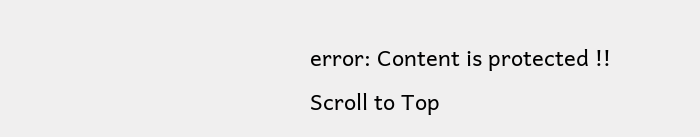error: Content is protected !!
Scroll to Top